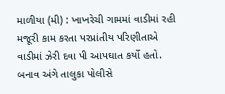માળીયા (મી) : ખાખરેચી ગામમાં વાડીમાં રહી મજૂરી કામ કરતા પરપ્રાંતીય પરિણીતાએ વાડીમાં ઝેરી દવા પી આપઘાત કર્યો હતો. બનાવ અંગે તાલુકા પોલીસે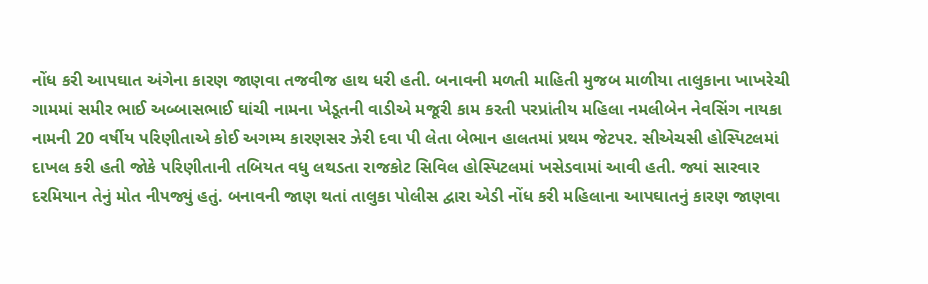નોંધ કરી આપઘાત અંગેના કારણ જાણવા તજવીજ હાથ ધરી હતી. બનાવની મળતી માહિતી મુજબ માળીયા તાલુકાના ખાખરેચી ગામમાં સમીર ભાઈ અબ્બાસભાઈ ઘાંચી નામના ખેડૂતની વાડીએ મજૂરી કામ કરતી પરપ્રાંતીય મહિલા નમલીબેન નેવસિંગ નાયકા નામની 20 વર્ષીય પરિણીતાએ કોઈ અગમ્ય કારણસર ઝેરી દવા પી લેતા બેભાન હાલતમાં પ્રથમ જેટપર. સીએચસી હોસ્પિટલમાં દાખલ કરી હતી જોકે પરિણીતાની તબિયત વધુ લથડતા રાજકોટ સિવિલ હોસ્પિટલમાં ખસેડવામાં આવી હતી. જ્યાં સારવાર દરમિયાન તેનું મોત નીપજ્યું હતું. બનાવની જાણ થતાં તાલુકા પોલીસ દ્વારા એડી નોંધ કરી મહિલાના આપઘાતનું કારણ જાણવા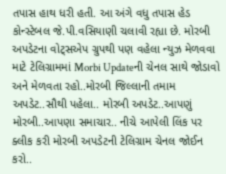તપાસ હાથ ધરી હતી. આ અંગે વધુ તપાસ હેડ કોન્સ્ટેબલ જે.પી.વસિયાણી ચલાવી રહ્યા છે. મોરબી અપડેટના વોટ્સએપ ગ્રુપથી પણ વહેલા ન્યુઝ મેળવવા માટે ટેલિગ્રામમાં Morbi Updateની ચેનલ સાથે જોડાવો અને મેળવતા રહો..મોરબી જિલ્લાની તમામ અપડેટ..સૌથી પહેલા.. મોરબી અપડેટ..આપણું મોરબી..આપણા સમાચાર.. નીચે આપેલી લિંક પર ક્લીક કરી મોરબી અપડેટની ટેલિગ્રામ ચેનલ જોઈન કરો..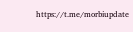https://t.me/morbiupdate